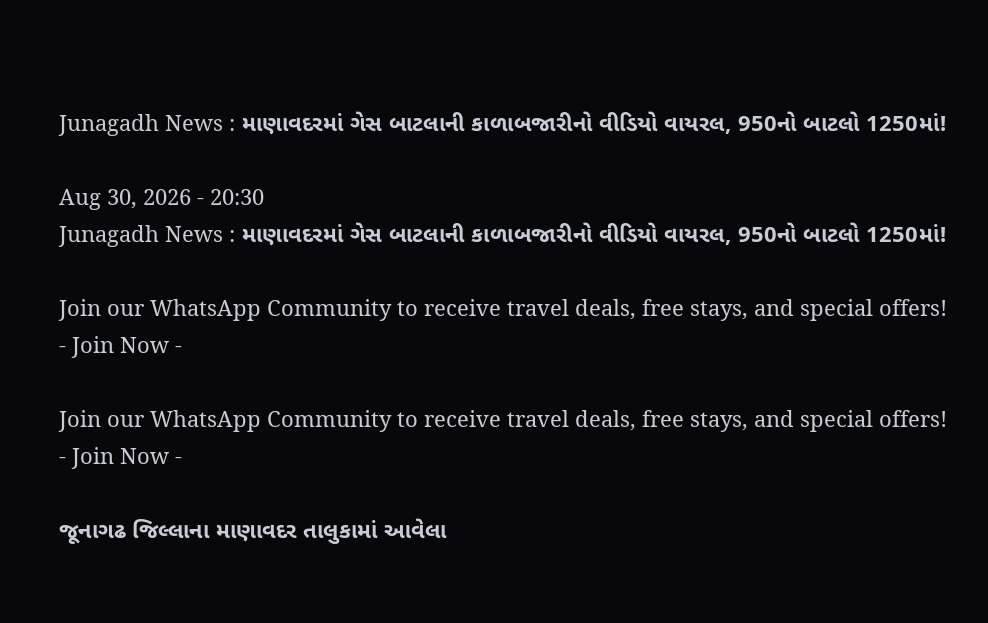Junagadh News : માણાવદરમાં ગેસ બાટલાની કાળાબજારીનો વીડિયો વાયરલ, 950નો બાટલો 1250માં!

Aug 30, 2026 - 20:30
Junagadh News : માણાવદરમાં ગેસ બાટલાની કાળાબજારીનો વીડિયો વાયરલ, 950નો બાટલો 1250માં!

Join our WhatsApp Community to receive travel deals, free stays, and special offers!
- Join Now -

Join our WhatsApp Community to receive travel deals, free stays, and special offers!
- Join Now -

જૂનાગઢ જિલ્લાના માણાવદર તાલુકામાં આવેલા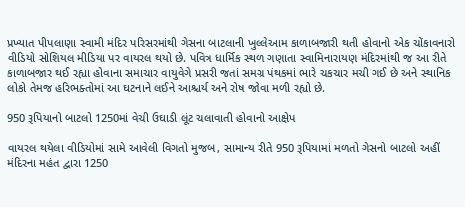પ્રખ્યાત પીપલાણા સ્વામી મંદિર પરિસરમાંથી ગેસના બાટલાની ખુલ્લેઆમ કાળાબજારી થતી હોવાનો એક ચોંકાવનારો વીડિયો સોશિયલ મીડિયા પર વાયરલ થયો છે. પવિત્ર ધાર્મિક સ્થળ ગણાતા સ્વામિનારાયણ મંદિરમાંથી જ આ રીતે કાળાબજાર થઈ રહ્યા હોવાના સમાચાર વાયુવેગે પ્રસરી જતાં સમગ્ર પંથકમાં ભારે ચકચાર મચી ગઈ છે અને સ્થાનિક લોકો તેમજ હરિભક્તોમાં આ ઘટનાને લઈને આશ્ચર્ય અને રોષ જોવા મળી રહ્યો છે.

950 રૂપિયાનો બાટલો 1250માં વેચી ઉઘાડી લૂંટ ચલાવાતી હોવાનો આક્ષેપ

વાયરલ થયેલા વીડિયોમાં સામે આવેલી વિગતો મુજબ, સામાન્ય રીતે 950 રૂપિયામાં મળતો ગેસનો બાટલો અહીં મંદિરના મહંત દ્વારા 1250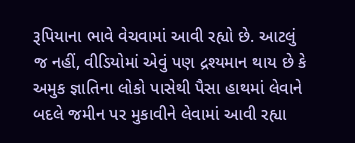રૂપિયાના ભાવે વેચવામાં આવી રહ્યો છે. આટલું જ નહીં, વીડિયોમાં એવું પણ દ્રશ્યમાન થાય છે કે અમુક જ્ઞાતિના લોકો પાસેથી પૈસા હાથમાં લેવાને બદલે જમીન પર મુકાવીને લેવામાં આવી રહ્યા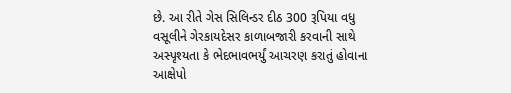છે. આ રીતે ગેસ સિલિન્ડર દીઠ 300 રૂપિયા વધુ વસૂલીને ગેરકાયદેસર કાળાબજારી કરવાની સાથે અસ્પૃશ્યતા કે ભેદભાવભર્યું આચરણ કરાતું હોવાના આક્ષેપો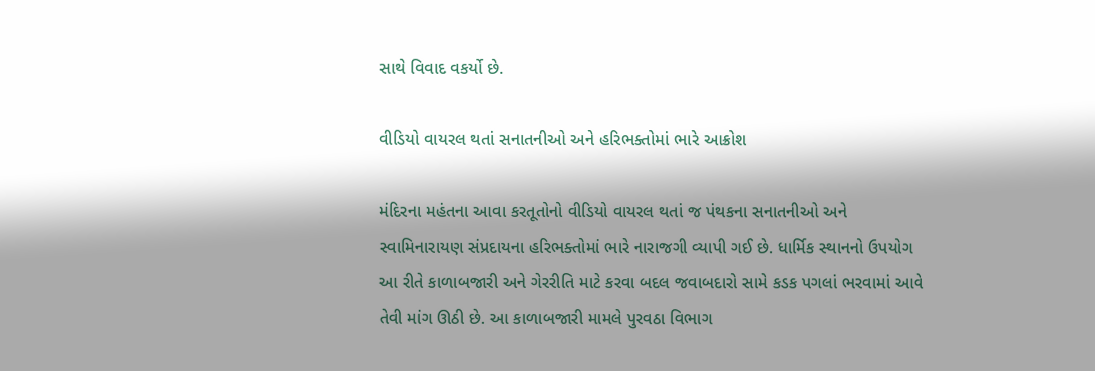સાથે વિવાદ વકર્યો છે.

વીડિયો વાયરલ થતાં સનાતનીઓ અને હરિભક્તોમાં ભારે આક્રોશ

મંદિરના મહંતના આવા કરતૂતોનો વીડિયો વાયરલ થતાં જ પંથકના સનાતનીઓ અને સ્વામિનારાયણ સંપ્રદાયના હરિભક્તોમાં ભારે નારાજગી વ્યાપી ગઈ છે. ધાર્મિક સ્થાનનો ઉપયોગ આ રીતે કાળાબજારી અને ગેરરીતિ માટે કરવા બદલ જવાબદારો સામે કડક પગલાં ભરવામાં આવે તેવી માંગ ઊઠી છે. આ કાળાબજારી મામલે પુરવઠા વિભાગ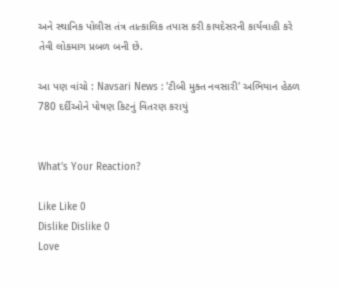અને સ્થાનિક પોલીસ તંત્ર તાત્કાલિક તપાસ કરી કાયદેસરની કાર્યવાહી કરે તેવી લોકમાગ પ્રબળ બની છે.

આ પણ વાંચો : Navsari News : 'ટીબી મુક્ત નવસારી' અભિયાન હેઠળ 780 દર્દીઓને પોષણ કિટનું વિતરણ કરાયું


What's Your Reaction?

Like Like 0
Dislike Dislike 0
Love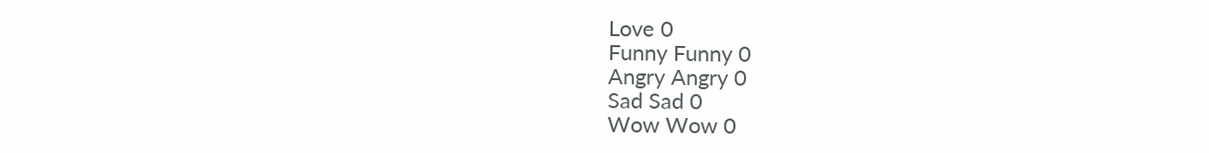Love 0
Funny Funny 0
Angry Angry 0
Sad Sad 0
Wow Wow 0